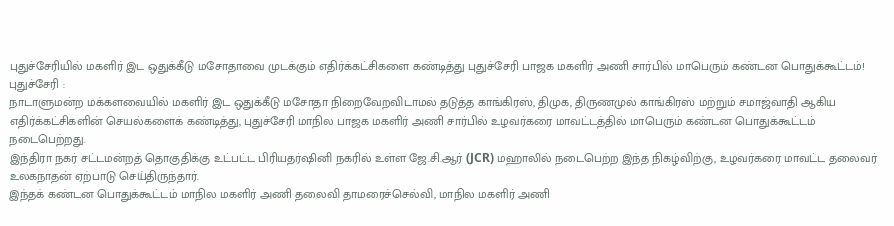புதுச்சேரியில் மகளிர் இட ஒதுக்கீடு மசோதாவை முடக்கும் எதிர்க்கட்சிகளை கண்டித்து புதுச்சேரி பாஜக மகளிர் அணி சார்பில் மாபெரும் கண்டன பொதுக்கூட்டம்!
புதுச்சேரி :
நாடாளுமன்ற மக்களவையில் மகளிர் இட ஒதுக்கீடு மசோதா நிறைவேறவிடாமல் தடுத்த காங்கிரஸ், திமுக, திருணமுல் காங்கிரஸ் மற்றும் சமாஜ்வாதி ஆகிய எதிர்க்கட்சிகளின் செயல்களைக் கண்டித்து, புதுச்சேரி மாநில பாஜக மகளிர் அணி சார்பில் உழவர்கரை மாவட்டத்தில் மாபெரும் கண்டன பொதுக்கூட்டம் நடைபெற்றது.
இந்திரா நகர் சட்டமன்றத் தொகுதிக்கு உட்பட்ட பிரியதர்ஷினி நகரில் உள்ள ஜே.சி.ஆர் (JCR) மஹாலில் நடைபெற்ற இந்த நிகழ்விற்கு, உழவர்கரை மாவட்ட தலைவர் உலகநாதன் ஏற்பாடு செய்திருந்தார்.
இந்தக் கண்டன பொதுக்கூட்டம் மாநில மகளிர் அணி தலைவி தாமரைச்செல்வி, மாநில மகளிர் அணி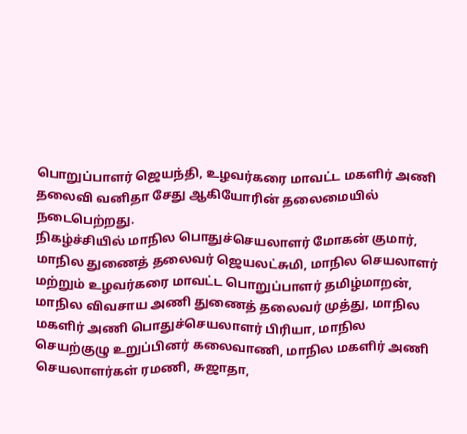பொறுப்பாளர் ஜெயந்தி, உழவர்கரை மாவட்ட மகளிர் அணி தலைவி வனிதா சேது ஆகியோரின் தலைமையில் நடைபெற்றது.
நிகழ்ச்சியில் மாநில பொதுச்செயலாளர் மோகன் குமார், மாநில துணைத் தலைவர் ஜெயலட்சுமி, மாநில செயலாளர் மற்றும் உழவர்கரை மாவட்ட பொறுப்பாளர் தமிழ்மாறன், மாநில விவசாய அணி துணைத் தலைவர் முத்து, மாநில மகளிர் அணி பொதுச்செயலாளர் பிரியா, மாநில செயற்குழு உறுப்பினர் கலைவாணி, மாநில மகளிர் அணி செயலாளர்கள் ரமணி, சுஜாதா,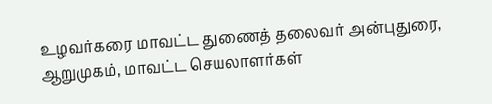உழவர்கரை மாவட்ட துணைத் தலைவர் அன்புதுரை, ஆறுமுகம், மாவட்ட செயலாளர்கள்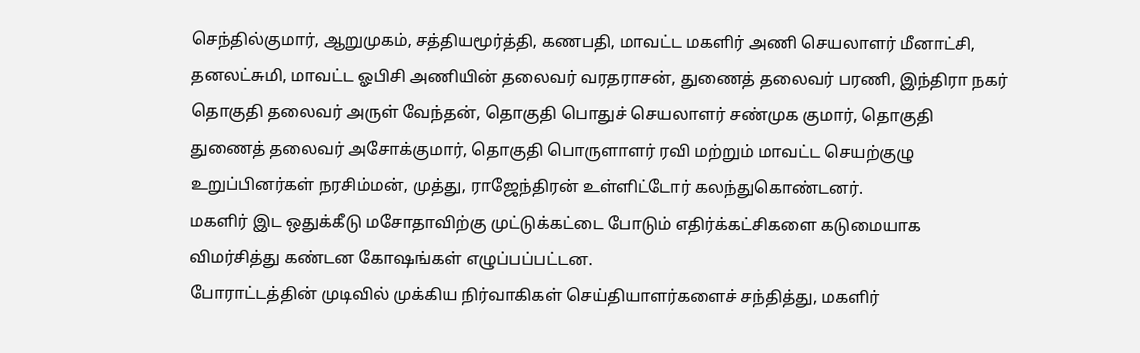செந்தில்குமார், ஆறுமுகம், சத்தியமூர்த்தி, கணபதி, மாவட்ட மகளிர் அணி செயலாளர் மீனாட்சி, தனலட்சுமி, மாவட்ட ஓபிசி அணியின் தலைவர் வரதராசன், துணைத் தலைவர் பரணி, இந்திரா நகர் தொகுதி தலைவர் அருள் வேந்தன், தொகுதி பொதுச் செயலாளர் சண்முக குமார், தொகுதி துணைத் தலைவர் அசோக்குமார், தொகுதி பொருளாளர் ரவி மற்றும் மாவட்ட செயற்குழு உறுப்பினர்கள் நரசிம்மன், முத்து, ராஜேந்திரன் உள்ளிட்டோர் கலந்துகொண்டனர்.
மகளிர் இட ஒதுக்கீடு மசோதாவிற்கு முட்டுக்கட்டை போடும் எதிர்க்கட்சிகளை கடுமையாக விமர்சித்து கண்டன கோஷங்கள் எழுப்பப்பட்டன.
போராட்டத்தின் முடிவில் முக்கிய நிர்வாகிகள் செய்தியாளர்களைச் சந்தித்து, மகளிர்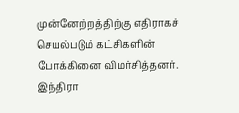முன்னேற்றத்திற்கு எதிராகச் செயல்படும் கட்சிகளின் போக்கினை விமர்சித்தனர்.
இந்திரா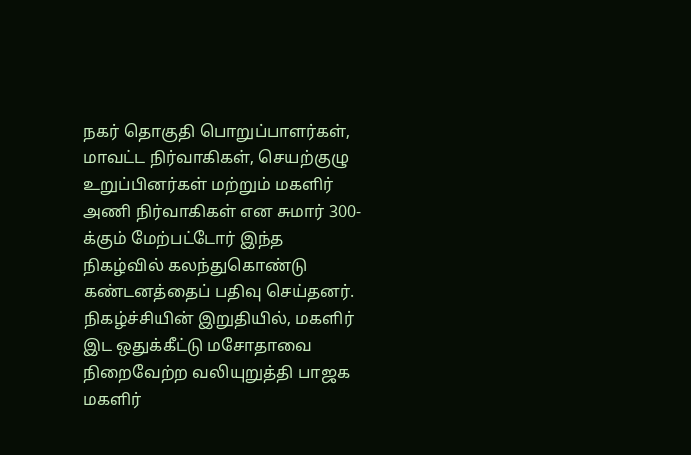நகர் தொகுதி பொறுப்பாளர்கள், மாவட்ட நிர்வாகிகள், செயற்குழு உறுப்பினர்கள் மற்றும் மகளிர் அணி நிர்வாகிகள் என சுமார் 300-க்கும் மேற்பட்டோர் இந்த நிகழ்வில் கலந்துகொண்டு கண்டனத்தைப் பதிவு செய்தனர்.
நிகழ்ச்சியின் இறுதியில், மகளிர் இட ஒதுக்கீட்டு மசோதாவை நிறைவேற்ற வலியுறுத்தி பாஜக மகளிர்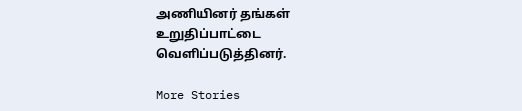அணியினர் தங்கள் உறுதிப்பாட்டை வெளிப்படுத்தினர்.

More Stories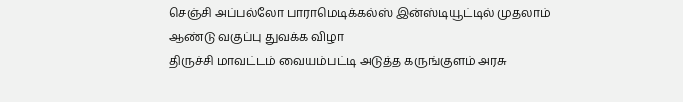செஞ்சி அப்பல்லோ பாராமெடிக்கல்ஸ் இன்ஸ்டியூட்டில் முதலாம் ஆண்டு வகுப்பு துவக்க விழா
திருச்சி மாவட்டம் வையம்பட்டி அடுத்த கருங்குளம் அரசு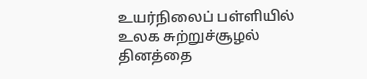உயர்நிலைப் பள்ளியில் உலக சுற்றுச்சூழல் தினத்தை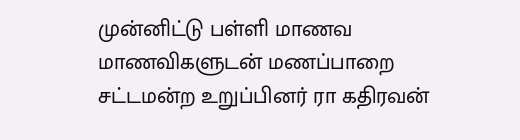முன்னிட்டு பள்ளி மாணவ மாணவிகளுடன் மணப்பாறை சட்டமன்ற உறுப்பினர் ரா கதிரவன்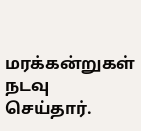மரக்கன்றுகள் நடவு செய்தார்.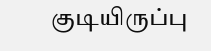குடியிருப்பு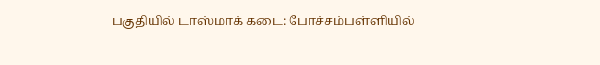பகுதியில் டாஸ்மாக் கடை: போச்சம்பள்ளியில்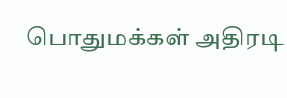பொதுமக்கள் அதிரடி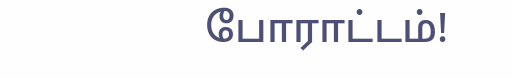போராட்டம்!